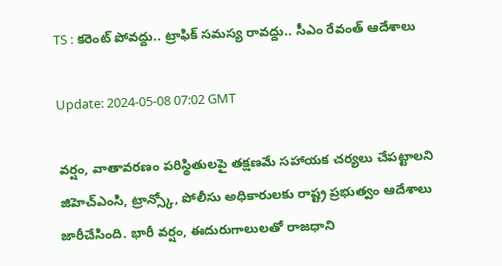TS : కరెంట్ పోవద్దు.. ట్రాఫిక్ సమస్య రావద్దు.. సీఎం రేవంత్ ఆదేశాలు

Update: 2024-05-08 07:02 GMT

వర్షం, వాతావరణం పరిస్థితులపై తక్షణమే సహాయక చర్యలు చేపట్టాలని జిహెచ్ఎంసి, ట్రాన్స్కో, పోలీసు అధికారులకు రాష్ట్ర ప్రభుత్వం ఆదేశాలు జారీచేసింది. భారీ వర్షం, ఈదురుగాలులతో రాజధాని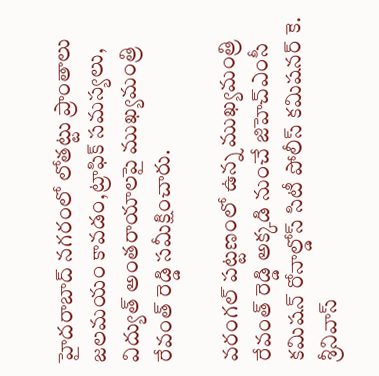హైదరాబాద్ నగరంలో లోతట్టు ప్రాంతాలు జలమయం కావడం,ట్రాఫిక్ సమస్యలు, విద్యుత్ అంతరాయాలపై ముఖ్యమంత్రి రేవంత్ రెడ్డి సమీక్షించారు.

వరంగల్ పట్టణంలో ఉన్న ముఖ్యమంత్రి రేవంత్ రెడ్డి అక్కడి నుంచే జిహెచ్ఎంసీ కమిషన్ రోనాల్డోస్ సిటీ పోలీస్ కమిషనర్ కె. శ్రీనివాస్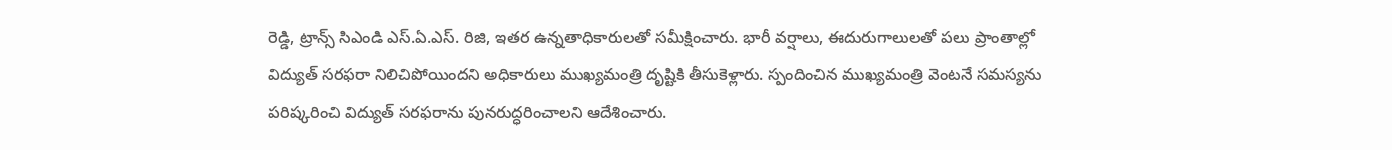రెడ్డి, ట్రాన్స్ సిఎండి ఎస్.ఏ.ఎస్. రిజి, ఇతర ఉన్నతాధికారులతో సమీక్షించారు. భారీ వర్షాలు, ఈదురుగాలులతో పలు ప్రాంతాల్లో విద్యుత్ సరఫరా నిలిచిపోయిందని అధికారులు ముఖ్యమంత్రి దృష్టికి తీసుకెళ్లారు. స్పందించిన ముఖ్యమంత్రి వెంటనే సమస్యను పరిష్కరించి విద్యుత్ సరఫరాను పునరుద్ధరించాలని ఆదేశించారు.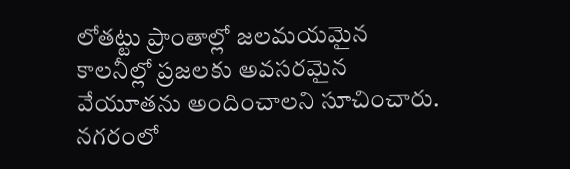లోతట్టు ప్రాంతాల్లో జలమయమైన కాలనీల్లో ప్రజలకు అవసరమైన వేయూతను అందించాలని సూచించారు. నగరంలో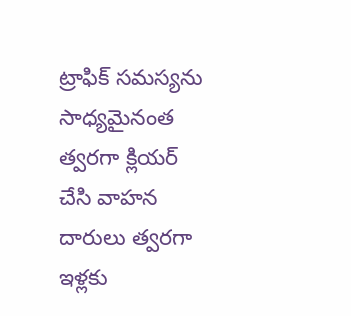ట్రాఫిక్ సమస్యను సాధ్యమైనంత త్వరగా క్లియర్ చేసి వాహన దారులు త్వరగా ఇళ్లకు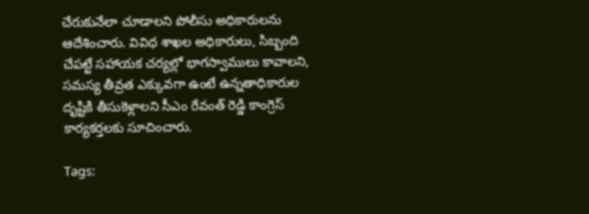చేరుకునేలా చూడాలని పోలీసు అధికారులను ఆదేశించారు. వివిధ శాఖల అధికారులు, సిబ్బంది చేపట్టే సహాయక చర్యల్లో భాగస్వాములు కావాలని, సమస్య తీవ్రత ఎక్కువగా ఉంటే ఉన్నతాధికారుల దృష్టికి తీసుకెళ్లాలని సీఎం రేవంత్ రెడ్డి కాంగ్రెస్ కార్యకర్తలకు సూచించారు.

Tags: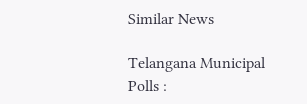Similar News

Telangana Municipal Polls :